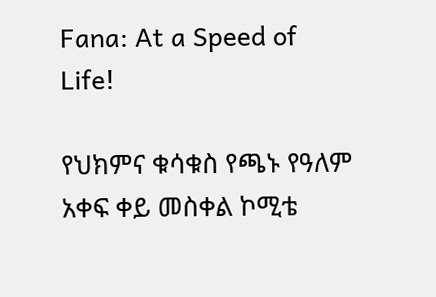Fana: At a Speed of Life!

የህክምና ቁሳቁስ የጫኑ የዓለም አቀፍ ቀይ መስቀል ኮሚቴ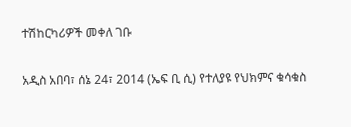ተሽከርካሪዎች መቀለ ገቡ

አዲስ አበባ፣ ሰኔ 24፣ 2014 (ኤፍ ቢ ሲ) የተለያዩ የህክምና ቁሳቁስ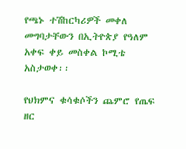የጫኑ ተሽከርካሪዎች መቀለ መግባታቸውን በኢትዮጵያ የዓለም አቀፍ ቀይ መስቀል ኮሚቴ አስታወቀ፡፡

የህክምና ቁሳቁሶችን ጨምሮ የጤፍ ዘር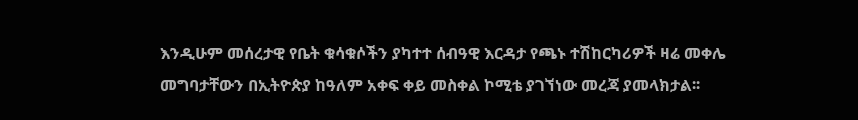እንዲሁም መሰረታዊ የቤት ቁሳቁሶችን ያካተተ ሰብዓዊ እርዳታ የጫኑ ተሽከርካሪዎች ዛሬ መቀሌ መግባታቸውን በኢትዮጵያ ከዓለም አቀፍ ቀይ መስቀል ኮሚቴ ያገኘነው መረጃ ያመላክታል፡፡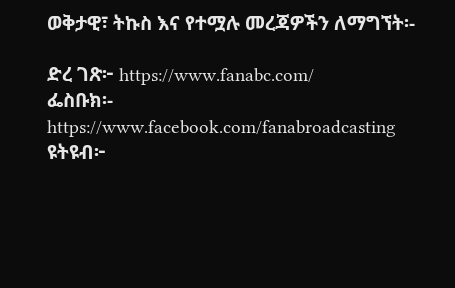ወቅታዊ፣ ትኩስ እና የተሟሉ መረጃዎችን ለማግኘት፡-

ድረ ገጽ፦ https://www.fanabc.com/
ፌስቡክ፡- https://www.facebook.com/fanabroadcasting
ዩትዩብ፦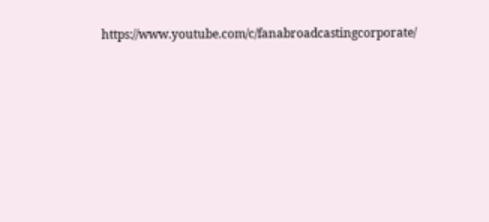https://www.youtube.com/c/fanabroadcastingcorporate/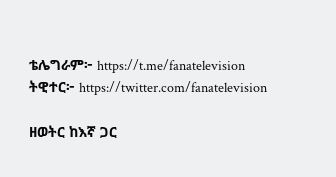ቴሌግራም፦ https://t.me/fanatelevision
ትዊተር፦ https://twitter.com/fanatelevision

ዘወትር ከእኛ ጋር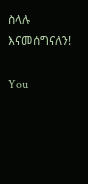ስላሉ እናመሰግናለን!

You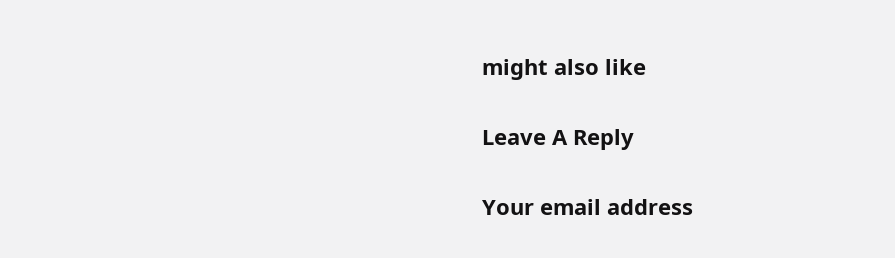might also like

Leave A Reply

Your email address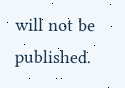will not be published.